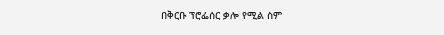በቅርቡ ፕሮፌሰር ቃሎ የሚል ስም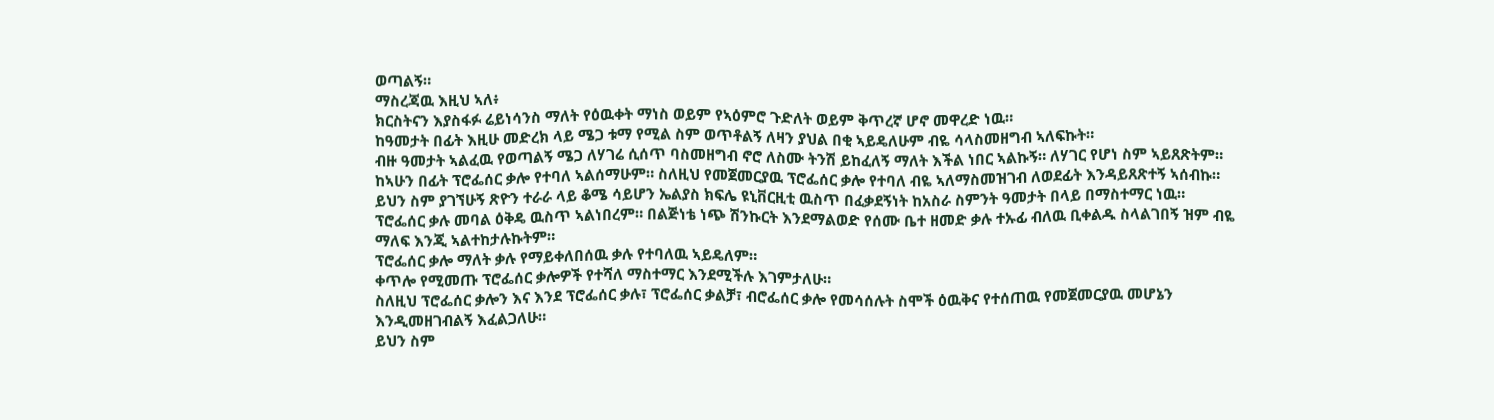ወጣልኝ።
ማስረጃዉ እዚህ ኣለ፥
ክርስትናን እያስፋፉ ሬይነሳንስ ማለት የዕዉቀት ማነስ ወይም የኣዕምሮ ጉድለት ወይም ቅጥረኛ ሆኖ መዋረድ ነዉ።
ከዓመታት በፊት እዚሁ መድረክ ላይ ሜጋ ቱማ የሚል ስም ወጥቶልኝ ለዛን ያህል በቂ ኣይዴለሁም ብዬ ሳላስመዘግብ ኣለፍኩት።
ብዙ ዓመታት ኣልፈዉ የወጣልኝ ሜጋ ለሃገሬ ሲሰጥ ባስመዘግብ ኖሮ ለስሙ ትንሽ ይከፈለኝ ማለት እችል ነበር ኣልኩኝ። ለሃገር የሆነ ስም ኣይጸጽትም።
ከኣሁን በፊት ፕሮፌሰር ቃሎ የተባለ ኣልሰማሁም። ስለዚህ የመጀመርያዉ ፕሮፌሰር ቃሎ የተባለ ብዬ ኣለማስመዝገብ ለወደፊት እንዳይጸጽተኝ ኣሰብኩ።
ይህን ስም ያገኘሁኝ ጽዮን ተራራ ላይ ቆሜ ሳይሆን ኤልያስ ክፍሌ ዩኒቨርዚቲ ዉስጥ በፈቃደኝነት ከአስራ ስምንት ዓመታት በላይ በማስተማር ነዉ።
ፕሮፌሰር ቃሉ መባል ዕቅዴ ዉስጥ ኣልነበረም። በልጅነቴ ነጭ ሽንኩርት እንደማልወድ የሰሙ ቤተ ዘመድ ቃሉ ተኡፊ ብለዉ ቢቀልዱ ስላልገበኝ ዝም ብዬ ማለፍ እንጂ ኣልተከታሉኩትም።
ፕሮፌሰር ቃሎ ማለት ቃሉ የማይቀለበሰዉ ቃሉ የተባለዉ ኣይዴለም።
ቀጥሎ የሚመጡ ፕሮፌሰር ቃሎዎች የተሻለ ማስተማር እንደሚችሉ እገምታለሁ።
ስለዚህ ፕሮፌሰር ቃሎን እና እንደ ፕሮፌሰር ቃሉ፣ ፕሮፌሰር ቃልቻ፣ ብሮፌሰር ቃሎ የመሳሰሉት ስሞች ዕዉቅና የተሰጠዉ የመጀመርያዉ መሆኔን እንዲመዘገብልኝ እፈልጋለሁ።
ይህን ስም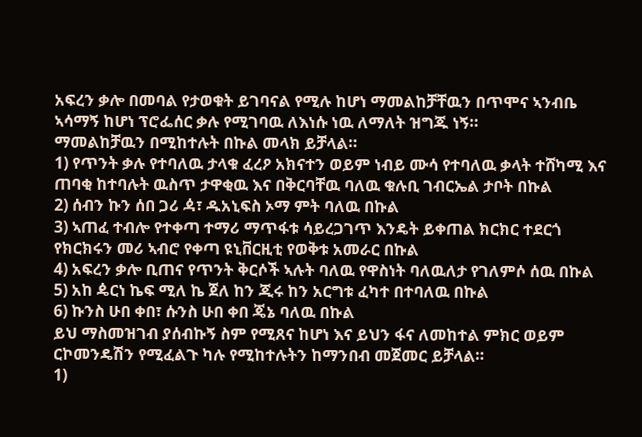አፍረን ቃሎ በመባል የታወቁት ይገባናል የሚሉ ከሆነ ማመልከቻቸዉን በጥሞና ኣንብቤ ኣሳማኝ ከሆነ ፕሮፌሰር ቃሉ የሚገባዉ ለእነሱ ነዉ ለማለት ዝግጁ ነኝ።
ማመልከቻዉን በሚከተሉት በኩል መላክ ይቻላል።
1) የጥንት ቃሉ የተባለዉ ታላቁ ፈረዖ አክናተን ወይም ነብይ ሙሳ የተባለዉ ቃላት ተሸካሚ እና ጠባቂ ከተባሉት ዉስጥ ታዋቂዉ እና በቅርባቸዉ ባለዉ ቁሉቢ ገብርኤል ታቦት በኩል
2) ሰብን ኩን ሰበ ጋሪ ዻ፣ ዱአኒፍስ ኦማ ምት ባለዉ በኩል
3) ኣጠፈ ተብሎ የተቀጣ ተማሪ ማጥፋቱ ሳይረጋገጥ እንዴት ይቀጠል ክርክር ተደርጎ የክርክሩን መሪ ኣብሮ የቀጣ ዩኒቨርዚቲ የወቅቱ አመራር በኩል
4) አፍረን ቃሎ ቢጠና የጥንት ቅርሶች ኣሉት ባለዉ የዋስነት ባለዉለታ የገለምሶ ሰዉ በኩል
5) አከ ዼርነ ኬፍ ሚለ ኬ ጀለ ከን ጂሩ ከን አርግቱ ፈካተ በተባለዉ በኩል
6) ኩንስ ሁበ ቀበ፣ ሱንስ ሁበ ቀበ ጄኔ ባለዉ በኩል
ይህ ማስመዝገብ ያሰብኩኝ ስም የሚጸና ከሆነ እና ይህን ፋና ለመከተል ምክር ወይም ርኮመንዴሽን የሚፈልጉ ካሉ የሚከተሉትን ከማንበብ መጀመር ይቻላል።
1)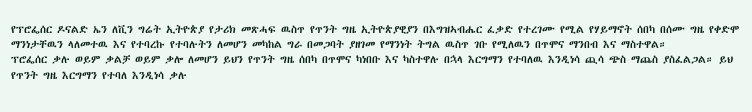የፕሮፌሰር ዶናልድ ኤን ለቪን ግሬት ኢትዮጵያ የታሪክ መጽሓፍ ዉስጥ የጥንት ግዜ ኢትዮጵያዊያን በእግዝኣብሔር ፈቃድ የተረገሙ የሚል የሃይማኖት ሰበካ በሰሙ ግዜ የቀድሞ ማንነታቸዉን ላለመተዉ እና የተባረኩ የተባሉትን ለመሆን መካከል ግራ በመጋባት ያዘገመ የማንነት ትግል ዉስጥ ገቡ የሚለዉን በጥሞና ማንበብ እና ማስተዋል።
ፕሮፌሰር ቃሉ ወይም ቃልቻ ወይም ቃሎ ለመሆን ይህን የጥንት ግዜ ሰበካ በጥሞና ካነበቡ እና ካስተዋሉ በኋላ እርግማን የተባለዉ እንዲነሳ ጪሳ ጭስ ማጨስ ያስፈልጋል። ይህ የጥንት ግዜ እርግማን የተባለ እንዲነሳ ቃሉ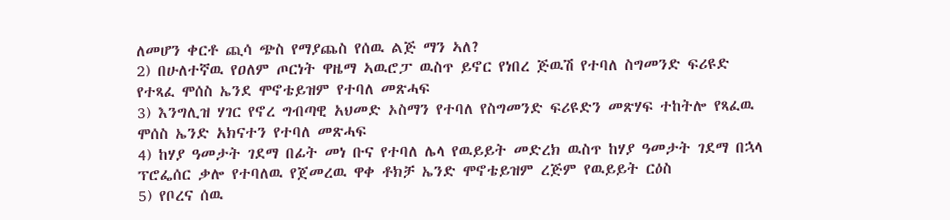ለመሆን ቀርቶ ጪሳ ጭስ የማያጨስ የሰዉ ልጅ ማን ኣለ?
2) በሁለተኛዉ የዐለም ጦርነት ዋዜማ ኣዉሮፓ ዉስጥ ይኖር የነበረ ጅዉሽ የተባለ ስግመንድ ፍሪዩድ የተጻፈ ሞሰስ ኤንደ ሞኖቴይዝም የተባለ መጽሓፍ
3) እንግሊዝ ሃገር የኖረ ግብጣዊ አህመድ ኦስማን የተባለ የስግመንድ ፍሪዩድን መጽሃፍ ተከትሎ የጻፈዉ ሞሰስ ኤንድ አክናተን የተባለ መጽሓፍ
4) ከሃያ ዓመታት ገደማ በፊት መነ ቡና የተባለ ሌላ የዉይይት መድረክ ዉስጥ ከሃያ ዓመታት ገደማ በኋላ ፕሮፌሰር ቃሎ የተባለዉ የጀመረዉ ዋቀ ቶክቻ ኤንድ ሞኖቴይዝም ረጅም የዉይይት ርዕስ
5) የቦረና ሰዉ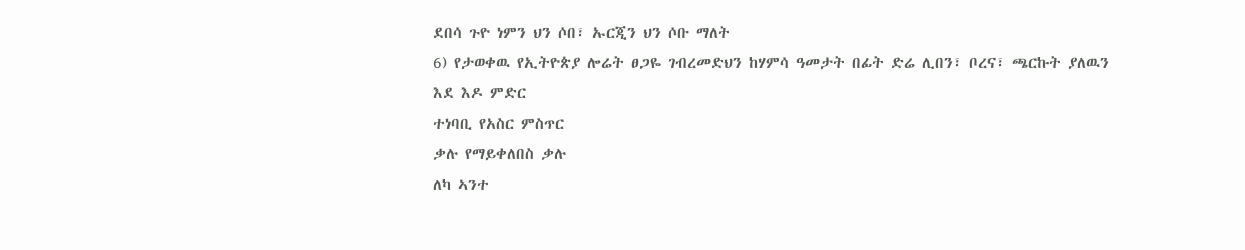ደበሳ ጉዮ ነምን ህን ሶበ፣ ኡርጂን ህን ሶቡ ማለት
6) የታወቀዉ የኢትዮጵያ ሎሬት ፀጋዬ ገብረመድህን ከሃምሳ ዓመታት በፊት ድሬ ሊበን፣ ቦረና፣ ጫርኩት ያለዉን
እደ እዶ ምድር
ተነባቢ የአስር ምስጥር
ቃሉ የማይቀለበስ ቃሉ
ለካ ኣንተ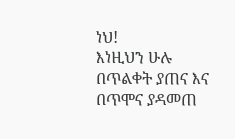ነህ!
እነዚህን ሁሉ በጥልቀት ያጠና እና በጥሞና ያዳመጠ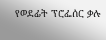የወደፊት ፕሮፌሰር ቃሉ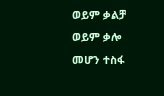ወይም ቃልቻ ወይም ቃሎ መሆን ተስፋ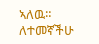ኣለዉ። ለተመኛችሁ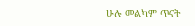ሁሉ መልካም ጥናት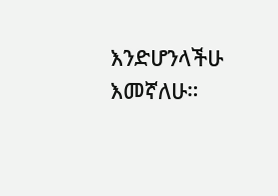እንድሆንላችሁ እመኛለሁ።